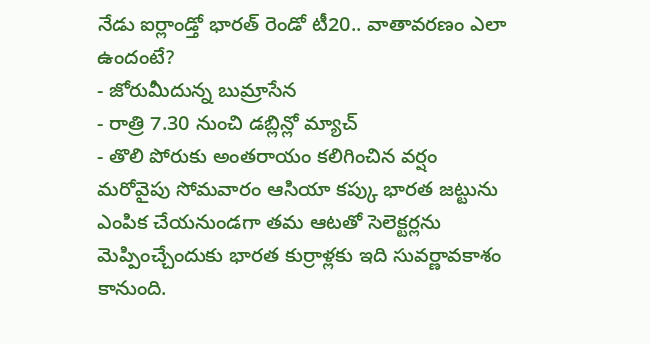నేడు ఐర్లాండ్తో భారత్ రెండో టీ20.. వాతావరణం ఎలా ఉందంటే?
- జోరుమీదున్న బుమ్రాసేన
- రాత్రి 7.30 నుంచి డబ్లిన్లో మ్యాచ్
- తొలి పోరుకు అంతరాయం కలిగించిన వర్షం
మరోవైపు సోమవారం ఆసియా కప్కు భారత జట్టును ఎంపిక చేయనుండగా తమ ఆటతో సెలెక్టర్లను మెప్పించ్చేందుకు భారత కుర్రాళ్లకు ఇది సువర్ణావకాశం కానుంది.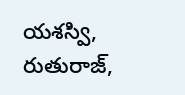యశస్వి, రుతురాజ్,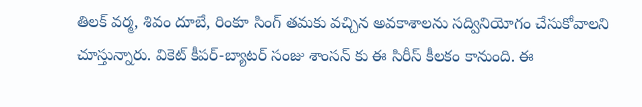తిలక్ వర్మ, శివం దూబే, రింకూ సింగ్ తమకు వచ్చిన అవకాశాలను సద్వినియోగం చేసుకోవాలని చూస్తున్నారు. వికెట్ కీపర్-బ్యాటర్ సంజు శాంసన్ కు ఈ సిరీస్ కీలకం కానుంది. ఈ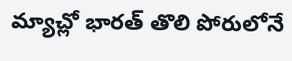మ్యాచ్లో భారత్ తొలి పోరులోనే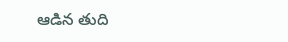ఆడిన తుది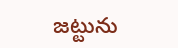జట్టును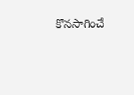కొనసాగించే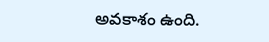అవకాశం ఉంది.